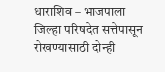धाराशिव – भाजपाला जिल्हा परिषदेत सत्तेपासून रोखण्यासाठी दोन्ही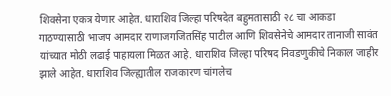शिवसेना एकत्र येणार आहेत. धाराशिव जिल्हा परिषदेत बहुमतासाठी २८ चा आकडा गाठण्यासाठी भाजप आमदार राणाजगजितसिंह पाटील आणि शिवसेनेचे आमदार तानाजी सावंत यांच्यात मोठी लढाई पाहायला मिळत आहे. धाराशिव जिल्हा परिषद निवडणुकीचे निकाल जाहीर झाले आहेत. धाराशिव जिल्ह्यातील राजकारण चांगलेच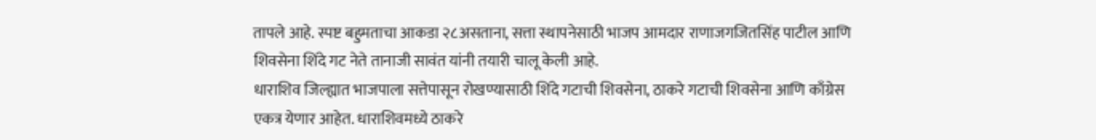तापले आहे. स्पष्ट बहुमताचा आकडा २८असताना, सत्ता स्थापनेसाठी भाजप आमदार राणाजगजितसिंह पाटील आणि शिवसेना शिंदे गट नेते तानाजी सावंत यांनी तयारी चालू केली आहे.
धाराशिव जिल्ह्यात भाजपाला सत्तेपासून रोखण्यासाठी शिंदे गटाची शिवसेना, ठाकरे गटाची शिवसेना आणि काँग्रेस एकत्र येणार आहेत. धाराशिवमध्ये ठाकरे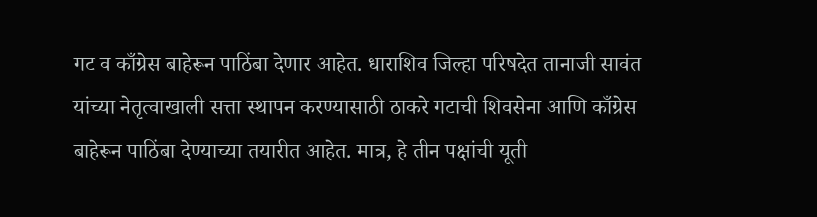गट व काँग्रेस बाहेरून पाठिंबा देणार आहेत. धाराशिव जिल्हा परिषदेत तानाजी सावंत यांच्या नेतृत्वाखाली सत्ता स्थापन करण्यासाठी ठाकरे गटाची शिवसेना आणि काँग्रेस बाहेरून पाठिंबा देण्याच्या तयारीत आहेत. मात्र, हे तीन पक्षांची यूती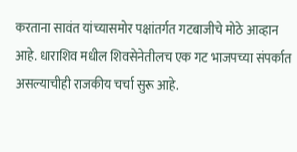करताना सावंत यांच्यासमोर पक्षांतर्गत गटबाजीचे मोठे आव्हान आहे. धाराशिव मधील शिवसेनेतीलच एक गट भाजपच्या संपर्कात असल्याचीही राजकीय चर्चा सुरू आहे.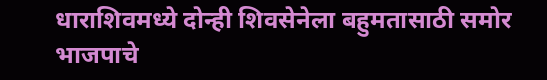धाराशिवमध्ये दोन्ही शिवसेनेला बहुमतासाठी समोर भाजपाचे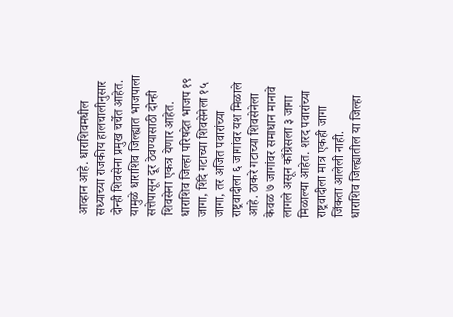आव्हान आहे. धाराशिवमधील सध्याच्या राजकीय हालचालीनुसार दोन्ही शिवसेना प्रमुख चर्चेत आहेत. यामुळे धाराशिव जिल्ह्यात भाजपाला सत्तेपासून दूर ठेवण्यासाठी दोन्ही शिवसेना एकत्र येणार आहेत. धाराशिव जिल्हा परिषदेत भाजप १९ जागा, शिंदे गटाच्या शिवसेनेला १५ जागा, तर अजित पवारांच्या राष्ट्रवादीला ६ जागांवर यश मिळाले आहे. ठाकरे गटाच्या शिवसेनेला केवळ ७ जागांवर समाधान मानावे लागले असून काँग्रेसला ३ जागा मिळाल्या आहेत. शरद पवारांच्या राष्ट्रवादीला मात्र एकही जागा जिंकता आलेली नाही.
धाराशिव जिल्ह्यातील या जिल्हा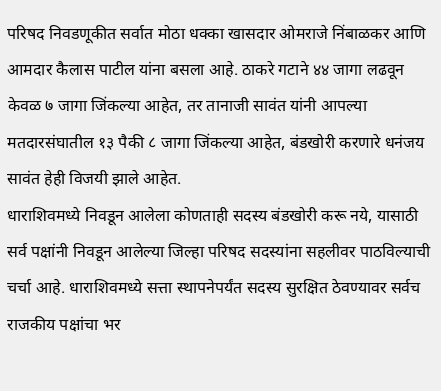परिषद निवडणूकीत सर्वात मोठा धक्का खासदार ओमराजे निंबाळकर आणि आमदार कैलास पाटील यांना बसला आहे. ठाकरे गटाने ४४ जागा लढवून केवळ ७ जागा जिंकल्या आहेत, तर तानाजी सावंत यांनी आपल्या मतदारसंघातील १३ पैकी ८ जागा जिंकल्या आहेत, बंडखोरी करणारे धनंजय सावंत हेही विजयी झाले आहेत.
धाराशिवमध्ये निवडून आलेला कोणताही सदस्य बंडखोरी करू नये, यासाठी सर्व पक्षांनी निवडून आलेल्या जिल्हा परिषद सदस्यांना सहलीवर पाठविल्याची चर्चा आहे. धाराशिवमध्ये सत्ता स्थापनेपर्यंत सदस्य सुरक्षित ठेवण्यावर सर्वच राजकीय पक्षांचा भर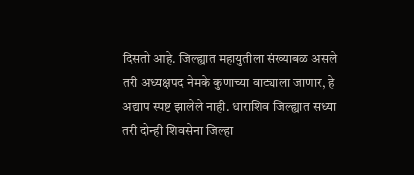दिसतो आहे. जिल्ह्यात महायुतीला संख्याबळ असले तरी अध्यक्षपद नेमके कुणाच्या वाट्याला जाणार, हे अद्याप स्पष्ट झालेले नाही. धाराशिव जिल्ह्यात सध्या तरी दोन्ही शिवसेना जिल्हा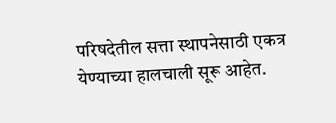परिषदेतील सत्ता स्थापनेसाठी एकत्र येण्याच्या हालचाली सूरू आहेत.